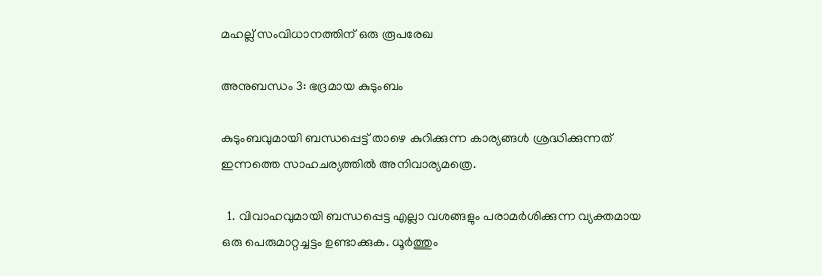മഹല്ല് സംവിധാനത്തിന് ഒരു രൂപരേഖ

അനുബന്ധം 3: ഭദ്രമായ കുടുംബം

കുടുംബവുമായി ബന്ധപ്പെട്ട് താഴെ കുറിക്കുന്ന കാര്യങ്ങൾ ശ്രദ്ധിക്കുന്നത് ഇന്നത്തെ സാഹചര്യത്തിൽ അനിവാര്യമത്രെ.

  1. വിവാഹവുമായി ബന്ധപ്പെട്ട എല്ലാ വശങ്ങളും പരാമർശിക്കുന്ന വ്യക്തമായ ഒരു പെരുമാറ്റച്ചട്ടം ഉണ്ടാക്കുക. ധൂർത്തും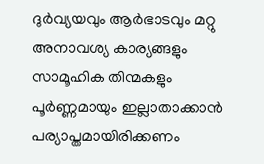ദുർവ്യയവും ആർഭാടവും മറ്റു അനാവശ്യ കാര്യങ്ങളും സാമൂഹിക തിന്മകളും പൂർണ്ണമായും ഇല്ലാതാക്കാൻ പര്യാപ്തമായിരിക്കണം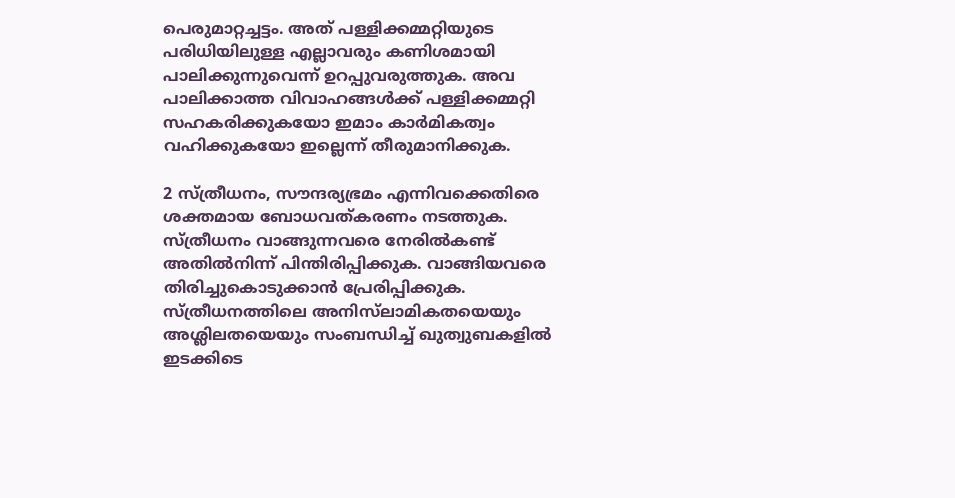പെരുമാറ്റച്ചട്ടം. അത് പള്ളിക്കമ്മറ്റിയുടെ പരിധിയിലുള്ള എല്ലാവരും കണിശമായി പാലിക്കുന്നുവെന്ന് ഉറപ്പുവരുത്തുക. അവ പാലിക്കാത്ത വിവാഹങ്ങൾക്ക് പള്ളിക്കമ്മറ്റി സഹകരിക്കുകയോ ഇമാം കാർമികത്വം വഹിക്കുകയോ ഇല്ലെന്ന് തീരുമാനിക്കുക.

2 സ്ത്രീധനം, സൗന്ദര്യഭ്രമം എന്നിവക്കെതിരെ ശക്തമായ ബോധവത്കരണം നടത്തുക. സ്ത്രീധനം വാങ്ങുന്നവരെ നേരിൽകണ്ട് അതിൽനിന്ന് പിന്തിരിപ്പിക്കുക. വാങ്ങിയവരെ തിരിച്ചുകൊടുക്കാൻ പ്രേരിപ്പിക്കുക. സ്ത്രീധനത്തിലെ അനിസ്‌ലാമികതയെയും അശ്ലിലതയെയും സംബന്ധിച്ച് ഖുത്വുബകളിൽ ഇടക്കിടെ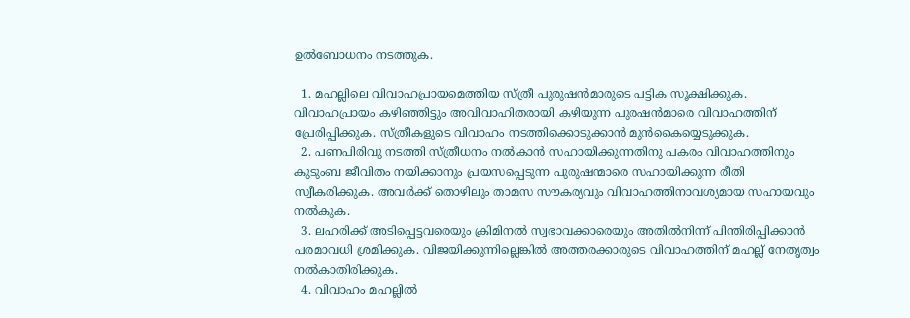ഉൽബോധനം നടത്തുക.

  1. മഹല്ലിലെ വിവാഹപ്രായമെത്തിയ സ്ത്രീ പുരുഷൻമാരുടെ പട്ടിക സൂക്ഷിക്കുക. വിവാഹപ്രായം കഴിഞ്ഞിട്ടും അവിവാഹിതരായി കഴിയുന്ന പുരഷൻമാരെ വിവാഹത്തിന് പ്രേരിപ്പിക്കുക. സ്ത്രീകളുടെ വിവാഹം നടത്തിക്കൊടുക്കാൻ മുൻകൈയ്യെടുക്കുക.
  2. പണപിരിവു നടത്തി സ്ത്രീധനം നൽകാൻ സഹായിക്കുന്നതിനു പകരം വിവാഹത്തിനും കുടുംബ ജീവിതം നയിക്കാനും പ്രയസപ്പെടുന്ന പുരുഷന്മാരെ സഹായിക്കുന്ന രീതി സ്വീകരിക്കുക. അവർക്ക് തൊഴിലും താമസ സൗകര്യവും വിവാഹത്തിനാവശ്യമായ സഹായവും നൽകുക.
  3. ലഹരിക്ക് അടിപ്പെട്ടവരെയും ക്രിമിനൽ സ്വഭാവക്കാരെയും അതിൽനിന്ന് പിന്തിരിപ്പിക്കാൻ പരമാവധി ശ്രമിക്കുക. വിജയിക്കുന്നില്ലെങ്കിൽ അത്തരക്കാരുടെ വിവാഹത്തിന് മഹല്ല് നേതൃത്വം നൽകാതിരിക്കുക.
  4. വിവാഹം മഹല്ലിൽ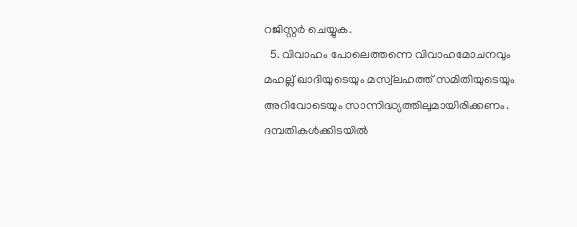റജിസ്റ്റർ ചെയ്യുക.
  5. വിവാഹം പോലെത്തന്നെ വിവാഹമോചനവും മഹല്ല് ഖാദിയുടെയും മസ്വ്‌ലഹത്ത് സമിതിയുടെയും അറിവോടെയും സാന്നിദ്ധ്യത്തിലുമായിരിക്കണം. ദമ്പതികൾക്കിടയിൽ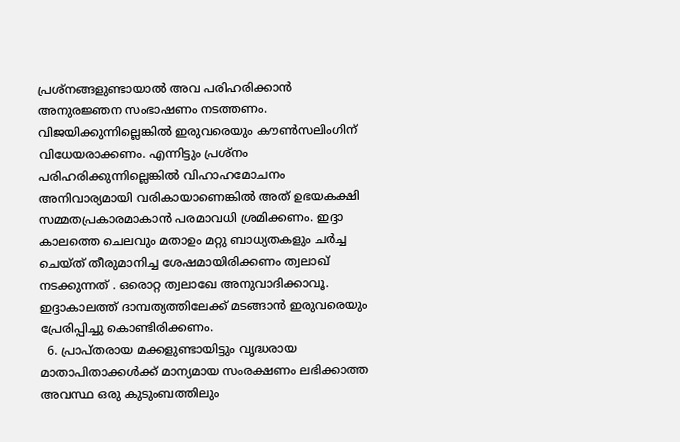പ്രശ്‌നങ്ങളുണ്ടായാൽ അവ പരിഹരിക്കാൻ അനുരജ്ഞന സംഭാഷണം നടത്തണം. വിജയിക്കുന്നില്ലെങ്കിൽ ഇരുവരെയും കൗൺസലിംഗിന് വിധേയരാക്കണം. എന്നിട്ടും പ്രശ്‌നം പരിഹരിക്കുന്നില്ലെങ്കിൽ വിഹാഹമോചനം അനിവാര്യമായി വരികായാണെങ്കിൽ അത് ഉഭയകക്ഷി സമ്മതപ്രകാരമാകാൻ പരമാവധി ശ്രമിക്കണം. ഇദ്ദാ കാലത്തെ ചെലവും മതാഉം മറ്റു ബാധ്യതകളും ചർച്ച ചെയ്ത് തീരുമാനിച്ച ശേഷമായിരിക്കണം ത്വലാഖ് നടക്കുന്നത് . ഒരൊറ്റ ത്വലാഖേ അനുവാദിക്കാവൂ. ഇദ്ദാകാലത്ത് ദാമ്പത്യത്തിലേക്ക് മടങ്ങാൻ ഇരുവരെയും പ്രേരിപ്പിച്ചു കൊണ്ടിരിക്കണം.
  6. പ്രാപ്തരായ മക്കളുണ്ടായിട്ടും വൃദ്ധരായ മാതാപിതാക്കൾക്ക് മാന്യമായ സംരക്ഷണം ലഭിക്കാത്ത അവസ്ഥ ഒരു കുടുംബത്തിലും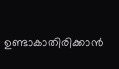ഉണ്ടാകാതിരിക്കാൻ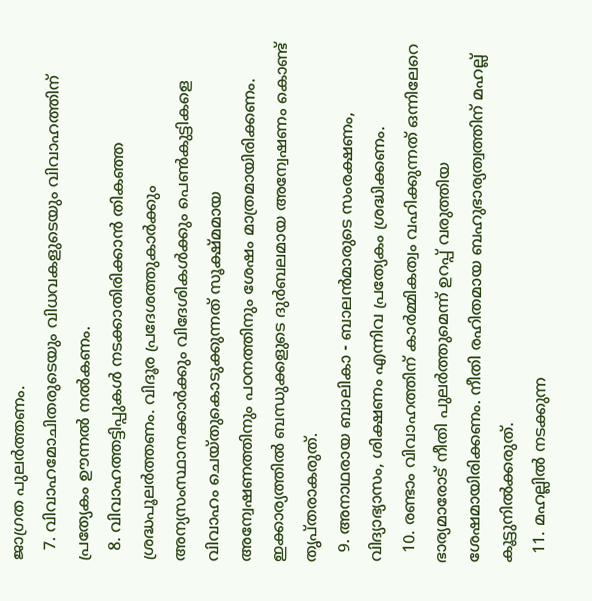ജാഗ്രത പുലർത്തണം.
  7. വിവാഹമോചിതരുടെയും വിധവകളുടെയും വിവാഹത്തിന് പ്രത്യേകം ഊന്നൽ നൽകണം.
  8. വിവാഹത്തട്ടിപ്പുകൾ നടക്കാതിരിക്കാൻ തികഞ്ഞ ശ്രദ്ധപൂലർത്തണം. വിദൂര പ്രദേശത്തുകാർക്കും അന്യസംസ്ഥാനക്കാർക്കും വിദേശികൾക്കും പെൺകുട്ടികളെ വിവാഹം ചെയ്തുകൊടുക്കുന്നത് സൂക്ഷ്മമായ അന്വേഷണത്തിനും പഠനത്തിനും ശേഷം മാത്രമായിരിക്കണം. ഇക്കാര്യത്തിൽ ബന്ധുക്കളുടെ ദുർബലമായ അന്വേഷണം കൊണ്ട് തൃപ്തരാകരുത്.
  9. അനാഥരായ ബാലികാ - ബാലൻമാരുടെ സംരക്ഷണം, വിദ്യാഭ്യാസം, ശിക്ഷണം എന്നിവ പ്രത്യേകം ശ്രദ്ധിക്കണം.
  10. രണ്ടാം വിവാഹത്തിന് കാർമ്മികത്വം വഹിക്കുന്നത് ഒന്നിലേറെ ഭാര്യമാരോട് നീതി പുലർത്തുമെന്ന് ഉറപ്പ് വരുത്തിയ ശേഷമായിരിക്കണം. നീതി രഹിതമായ ബഹുഭാര്യത്വത്തിന് മഹല്ല് കൂട്ടുനിൽക്കരുത്.
  11. മഹല്ലിൽ നടക്കുന്ന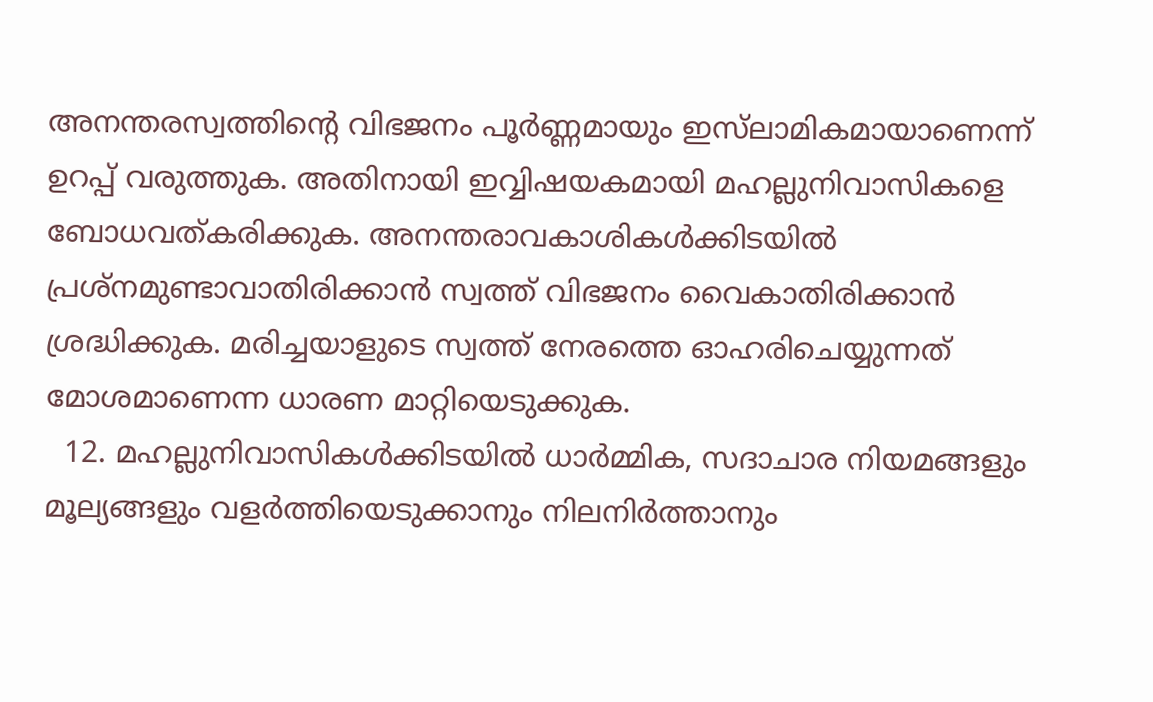അനന്തരസ്വത്തിന്റെ വിഭജനം പൂർണ്ണമായും ഇസ്‌ലാമികമായാണെന്ന് ഉറപ്പ് വരുത്തുക. അതിനായി ഇവ്വിഷയകമായി മഹല്ലുനിവാസികളെ ബോധവത്കരിക്കുക. അനന്തരാവകാശികൾക്കിടയിൽ പ്രശ്‌നമുണ്ടാവാതിരിക്കാൻ സ്വത്ത് വിഭജനം വൈകാതിരിക്കാൻ ശ്രദ്ധിക്കുക. മരിച്ചയാളുടെ സ്വത്ത് നേരത്തെ ഓഹരിചെയ്യുന്നത് മോശമാണെന്ന ധാരണ മാറ്റിയെടുക്കുക.
  12. മഹല്ലുനിവാസികൾക്കിടയിൽ ധാർമ്മിക, സദാചാര നിയമങ്ങളും മൂല്യങ്ങളും വളർത്തിയെടുക്കാനും നിലനിർത്താനും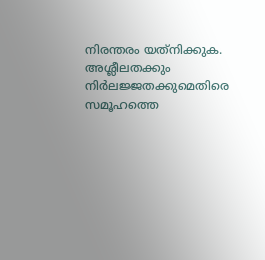നിരന്തരം യത്‌നിക്കുക. അശ്ലീലതക്കും നിർലജ്ജതക്കുമെതിരെ സമൂഹത്തെ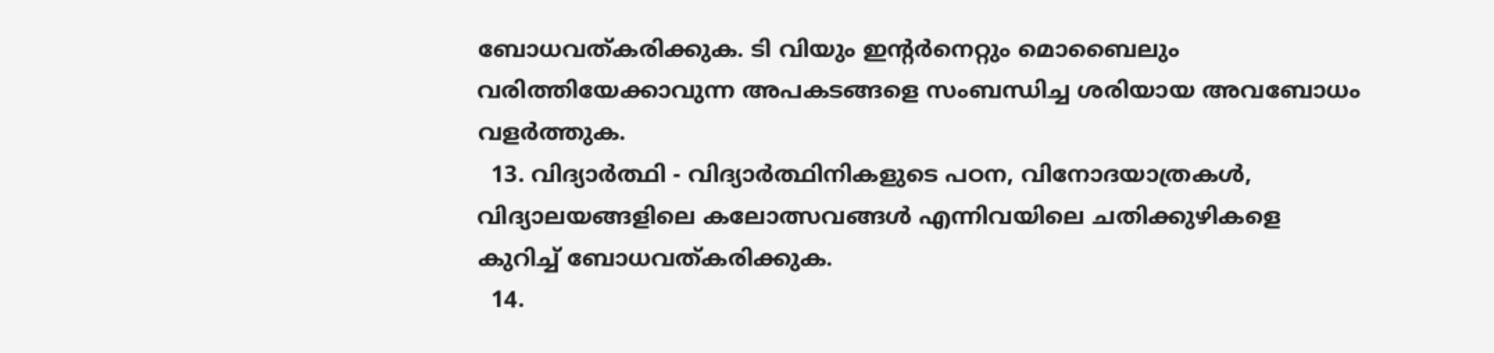ബോധവത്കരിക്കുക. ടി വിയും ഇന്റർനെറ്റും മൊബൈലും വരിത്തിയേക്കാവുന്ന അപകടങ്ങളെ സംബന്ധിച്ച ശരിയായ അവബോധം വളർത്തുക.
  13. വിദ്യാർത്ഥി - വിദ്യാർത്ഥിനികളുടെ പഠന, വിനോദയാത്രകൾ, വിദ്യാലയങ്ങളിലെ കലോത്സവങ്ങൾ എന്നിവയിലെ ചതിക്കുഴികളെ കുറിച്ച് ബോധവത്കരിക്കുക.
  14.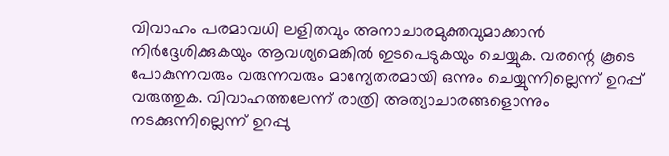വിവാഹം പരമാവധി ലളിതവും അനാചാരമുക്തവുമാക്കാൻ നിർദ്ദേശിക്കുകയും ആവശ്യമെങ്കിൽ ഇടപെടുകയും ചെയ്യുക. വരന്റെ കൂടെ പോകുന്നവരും വരുന്നവരും മാന്യേതരമായി ഒന്നും ചെയ്യുന്നില്ലെന്ന് ഉറപ്പ് വരുത്തുക. വിവാഹത്തലേന്ന് രാത്രി അത്യാചാരങ്ങളൊന്നും നടക്കുന്നില്ലെന്ന് ഉറപ്പു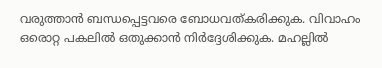വരുത്താൻ ബന്ധപ്പെട്ടവരെ ബോധവത്കരിക്കുക. വിവാഹം ഒരൊറ്റ പകലിൽ ഒതുക്കാൻ നിർദ്ദേശിക്കുക. മഹല്ലിൽ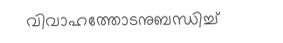വിവാഹത്തോടനുബന്ധിച്ച്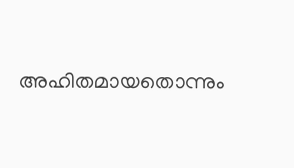അഹിതമായതൊന്നും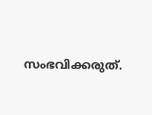സംഭവിക്കരുത്.